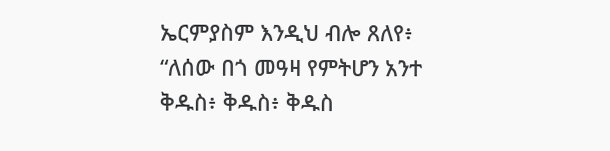ኤርምያስም እንዲህ ብሎ ጸለየ፥ “ለሰው በጎ መዓዛ የምትሆን አንተ ቅዱስ፥ ቅዱስ፥ ቅዱስ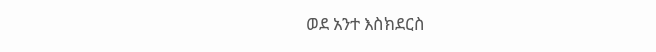ወደ አንተ እስክደርስ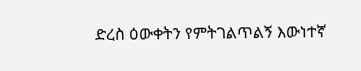ድረስ ዕውቀትን የምትገልጥልኝ እውነተኛ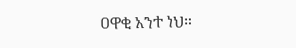ዐዋቂ አንተ ነህ።